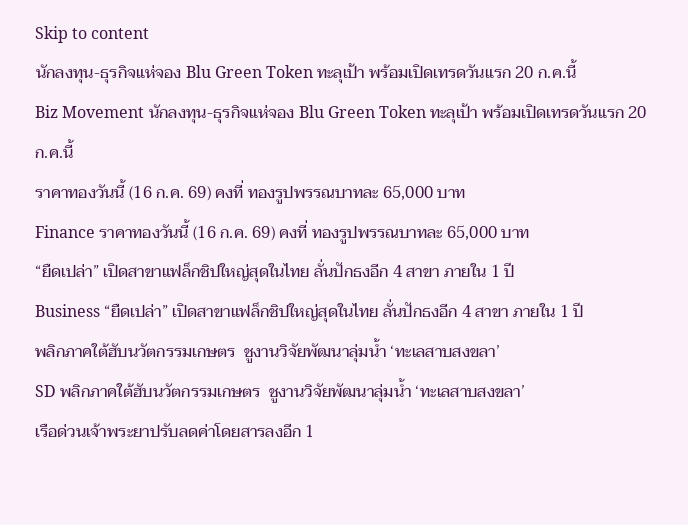Skip to content
นักลงทุน-ธุรกิจแห่จอง Blu Green Token ทะลุเป้า พร้อมเปิดเทรดวันแรก 20 ก.ค.นี้
Biz Movement นักลงทุน-ธุรกิจแห่จอง Blu Green Token ทะลุเป้า พร้อมเปิดเทรดวันแรก 20 ก.ค.นี้
ราคาทองวันนี้ (16 ก.ค. 69) คงที่ ทองรูปพรรณบาทละ 65,000 บาท
Finance ราคาทองวันนี้ (16 ก.ค. 69) คงที่ ทองรูปพรรณบาทละ 65,000 บาท
“ยืดเปล่า” เปิดสาขาแฟล็กชิปใหญ่สุดในไทย ลั่นปักธงอีก 4 สาขา ภายใน 1 ปี
Business “ยืดเปล่า” เปิดสาขาแฟล็กชิปใหญ่สุดในไทย ลั่นปักธงอีก 4 สาขา ภายใน 1 ปี
พลิกภาคใต้ฮับนวัตกรรมเกษตร  ชูงานวิจัยพัฒนาลุ่มน้ำ ‘ทะเลสาบสงขลา’
SD พลิกภาคใต้ฮับนวัตกรรมเกษตร  ชูงานวิจัยพัฒนาลุ่มน้ำ ‘ทะเลสาบสงขลา’
เรือด่วนเจ้าพระยาปรับลดค่าโดยสารลงอีก 1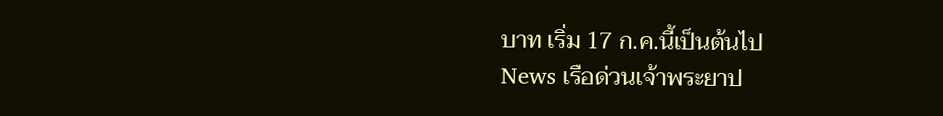บาท เริ่ม 17 ก.ค.นี้เป็นต้นไป
News เรือด่วนเจ้าพระยาป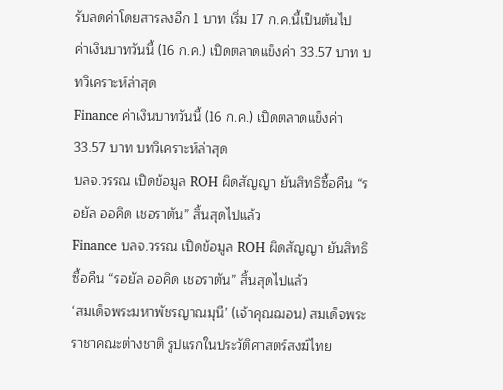รับลดค่าโดยสารลงอีก 1 บาท เริ่ม 17 ก.ค.นี้เป็นต้นไป
ค่าเงินบาทวันนี้ (16 ก.ค.) เปิดตลาดแข็งค่า 33.57 บาท บทวิเคราะห์ล่าสุด
Finance ค่าเงินบาทวันนี้ (16 ก.ค.) เปิดตลาดแข็งค่า 33.57 บาท บทวิเคราะห์ล่าสุด
บลจ.วรรณ เปิดข้อมูล ROH ผิดสัญญา ยันสิทธิซื้อคืน “รอยัล ออคิด เชอราตัน” สิ้นสุดไปแล้ว
Finance บลจ.วรรณ เปิดข้อมูล ROH ผิดสัญญา ยันสิทธิซื้อคืน “รอยัล ออคิด เชอราตัน” สิ้นสุดไปแล้ว
‘สมเด็จพระมหาพัชรญาณมุนี’ (เจ้าคุณฌอน) สมเด็จพระราชาคณะต่างชาติ รูปแรกในประวัติศาสตร์สงฆ์ไทย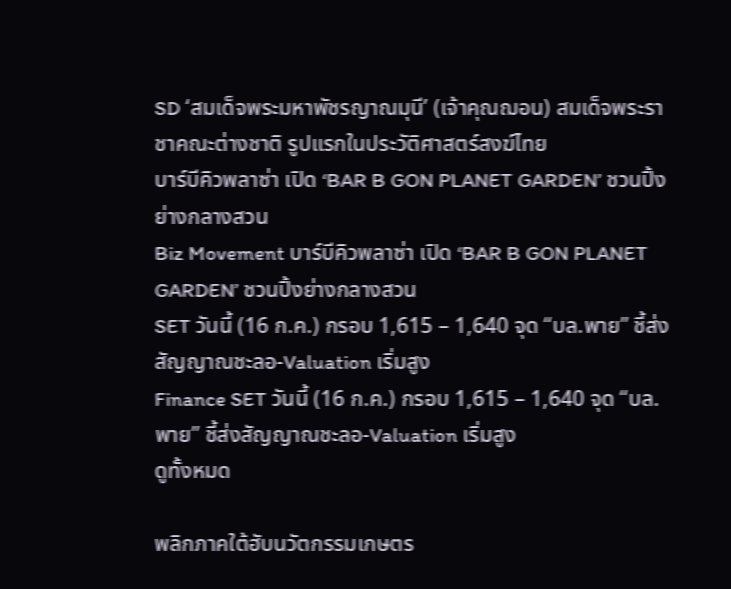SD ‘สมเด็จพระมหาพัชรญาณมุนี’ (เจ้าคุณฌอน) สมเด็จพระราชาคณะต่างชาติ รูปแรกในประวัติศาสตร์สงฆ์ไทย
บาร์บีคิวพลาซ่า เปิด ‘BAR B GON PLANET GARDEN’ ชวนปิ้งย่างกลางสวน
Biz Movement บาร์บีคิวพลาซ่า เปิด ‘BAR B GON PLANET GARDEN’ ชวนปิ้งย่างกลางสวน
SET วันนี้ (16 ก.ค.) กรอบ 1,615 – 1,640 จุด “บล.พาย” ชี้ส่งสัญญาณชะลอ-Valuation เริ่มสูง
Finance SET วันนี้ (16 ก.ค.) กรอบ 1,615 – 1,640 จุด “บล.พาย” ชี้ส่งสัญญาณชะลอ-Valuation เริ่มสูง
ดูทั้งหมด

พลิกภาคใต้ฮับนวัตกรรมเกษตร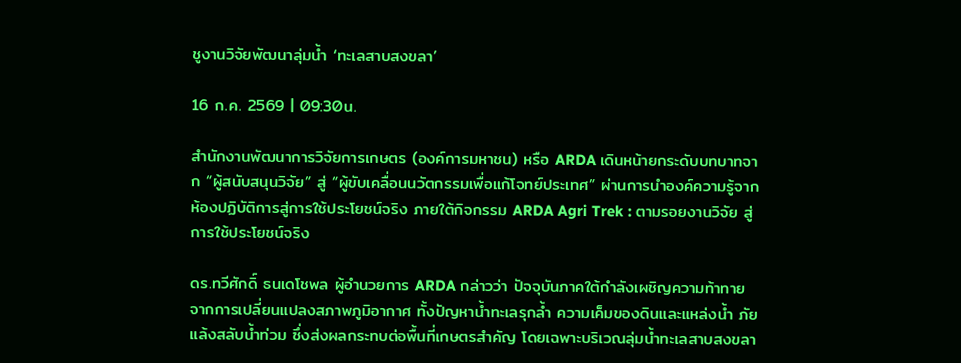ชูงานวิจัยพัฒนาลุ่มน้ำ ‘ทะเลสาบสงขลา’

16 ก.ค. 2569 | 09:30น.

สํานักงานพัฒนาการวิจัยการเกษตร (องค์การมหาชน) หรือ ARDA เดินหน้ายกระดับบทบาทจาก “ผู้สนับสนุนวิจัย” สู่ “ผู้ขับเคลื่อนนวัตกรรมเพื่อแก้โจทย์ประเทศ” ผ่านการนำองค์ความรู้จากห้องปฏิบัติการสู่การใช้ประโยชน์จริง ภายใต้กิจกรรม ARDA Agri Trek : ตามรอยงานวิจัย สู่การใช้ประโยชน์จริง

ดร.ทวีศักดิ์ ธนเดโชพล ผู้อำนวยการ ARDA กล่าวว่า ปัจจุบันภาคใต้กำลังเผชิญความท้าทายจากการเปลี่ยนแปลงสภาพภูมิอากาศ ทั้งปัญหาน้ำทะเลรุกล้ำ ความเค็มของดินและแหล่งน้ำ ภัยแล้งสลับน้ำท่วม ซึ่งส่งผลกระทบต่อพื้นที่เกษตรสำคัญ โดยเฉพาะบริเวณลุ่มน้ำทะเลสาบสงขลา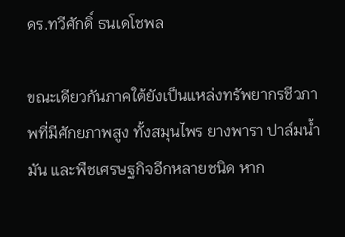ดร.ทวีศักดิ์ ธนเดโชพล

ขณะเดียวกันภาคใต้ยังเป็นแหล่งทรัพยากรชีวภาพที่มีศักยภาพสูง ทั้งสมุนไพร ยางพารา ปาล์มน้ำมัน และพืชเศรษฐกิจอีกหลายชนิด หาก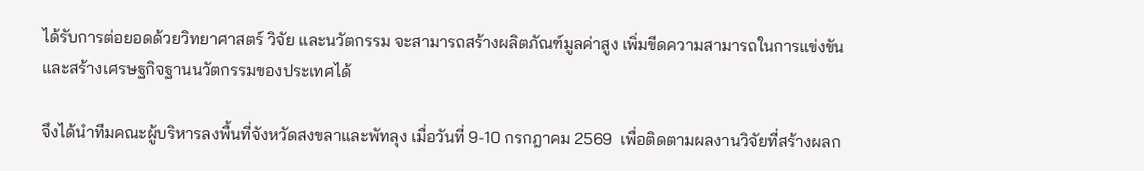ได้รับการต่อยอดด้วยวิทยาศาสตร์ วิจัย และนวัตกรรม จะสามารถสร้างผลิตภัณฑ์มูลค่าสูง เพิ่มขีดความสามารถในการแข่งขัน และสร้างเศรษฐกิจฐานนวัตกรรมของประเทศได้

จึงได้นำทีมคณะผู้บริหารลงพื้นที่จังหวัดสงขลาและพัทลุง เมื่อวันที่ 9-10 กรกฎาคม 2569  เพื่อติดตามผลงานวิจัยที่สร้างผลก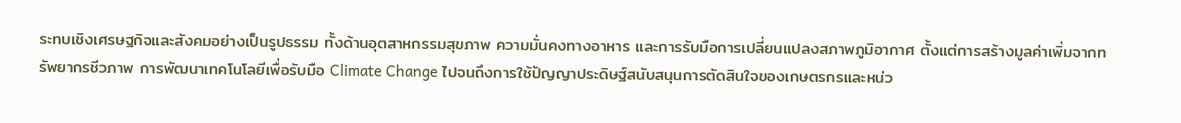ระทบเชิงเศรษฐกิจและสังคมอย่างเป็นรูปธรรม ทั้งด้านอุตสาหกรรมสุขภาพ ความมั่นคงทางอาหาร และการรับมือการเปลี่ยนแปลงสภาพภูมิอากาศ ตั้งแต่การสร้างมูลค่าเพิ่มจากทรัพยากรชีวภาพ การพัฒนาเทคโนโลยีเพื่อรับมือ Climate Change ไปจนถึงการใช้ปัญญาประดิษฐ์สนับสนุนการตัดสินใจของเกษตรกรและหน่ว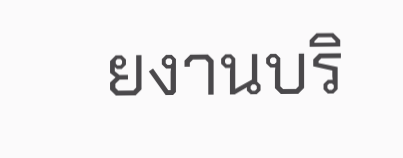ยงานบริ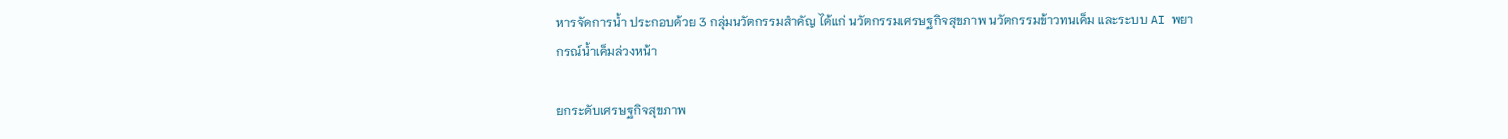หารจัดการน้ำ ประกอบด้วย 3 กลุ่มนวัตกรรมสำคัญ ได้แก่ นวัตกรรมเศรษฐกิจสุขภาพ นวัตกรรมข้าวทนเค็ม และระบบ AI พยากรณ์น้ำเค็มล่วงหน้า

ยกระดับเศรษฐกิจสุขภาพ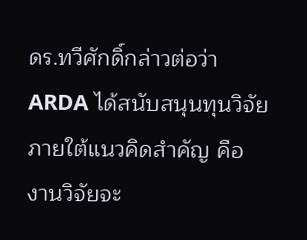ดร.ทวีศักดิ์กล่าวต่อว่า  ARDA ได้สนับสนุนทุนวิจัย ภายใต้แนวคิดสำคัญ คือ งานวิจัยจะ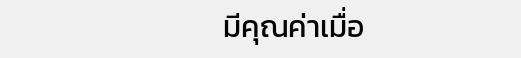มีคุณค่าเมื่อ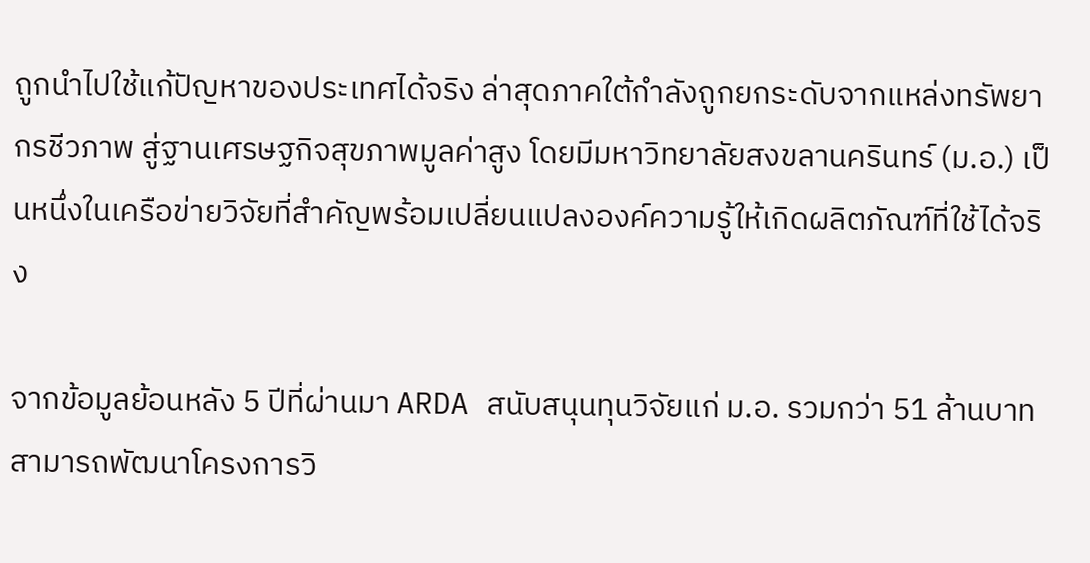ถูกนำไปใช้แก้ปัญหาของประเทศได้จริง ล่าสุดภาคใต้กำลังถูกยกระดับจากแหล่งทรัพยากรชีวภาพ สู่ฐานเศรษฐกิจสุขภาพมูลค่าสูง โดยมีมหาวิทยาลัยสงขลานครินทร์ (ม.อ.) เป็นหนึ่งในเครือข่ายวิจัยที่สำคัญพร้อมเปลี่ยนแปลงองค์ความรู้ให้เกิดผลิตภัณฑ์ที่ใช้ได้จริง

จากข้อมูลย้อนหลัง 5 ปีที่ผ่านมา ARDA สนับสนุนทุนวิจัยแก่ ม.อ. รวมกว่า 51 ล้านบาท สามารถพัฒนาโครงการวิ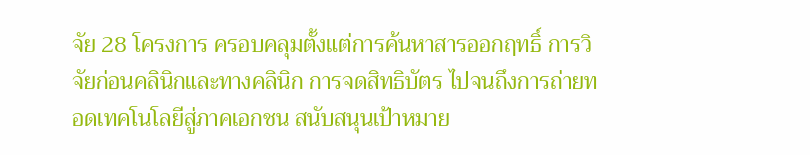จัย 28 โครงการ ครอบคลุมตั้งแต่การค้นหาสารออกฤทธิ์ การวิจัยก่อนคลินิกและทางคลินิก การจดสิทธิบัตร ไปจนถึงการถ่ายทอดเทคโนโลยีสู่ภาคเอกชน สนับสนุนเป้าหมาย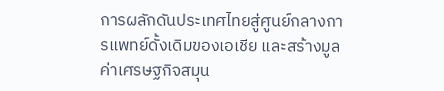การผลักดันประเทศไทยสู่ศูนย์กลางการแพทย์ดั้งเดิมของเอเชีย และสร้างมูลค่าเศรษฐกิจสมุน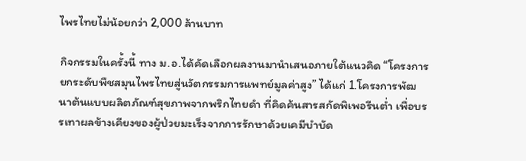ไพรไทยไม่น้อยกว่า 2,000 ล้านบาท

กิจกรรมในครั้งนี้ ทาง ม.อ.ได้คัดเลือกผลงานมานำเสนอภายใต้แนวคิด “โครงการยกระดับพืชสมุนไพรไทยสู่นวัตกรรมการแพทย์มูลค่าสูง” ได้แก่ 1.โครงการพัฒนาต้นแบบผลิตภัณฑ์สุขภาพจากพริกไทยดำ ที่คิดค้นสารสกัดพิเพอรีนต่ำ เพื่อบรรเทาผลข้างเคียงของผู้ป่วยมะเร็งจากการรักษาด้วยเคมีบำบัด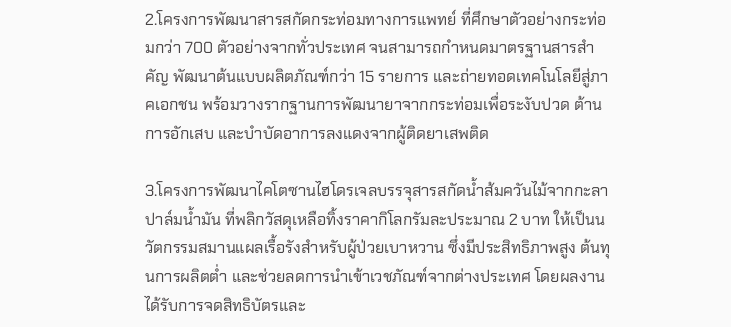2.โครงการพัฒนาสารสกัดกระท่อมทางการแพทย์ ที่ศึกษาตัวอย่างกระท่อมกว่า 700 ตัวอย่างจากทั่วประเทศ จนสามารถกำหนดมาตรฐานสารสำคัญ พัฒนาต้นแบบผลิตภัณฑ์กว่า 15 รายการ และถ่ายทอดเทคโนโลยีสู่ภาคเอกชน พร้อมวางรากฐานการพัฒนายาจากกระท่อมเพื่อระงับปวด ต้านการอักเสบ และบำบัดอาการลงแดงจากผู้ติดยาเสพติด

3.โครงการพัฒนาไคโตซานไฮโดรเจลบรรจุสารสกัดน้ำส้มควันไม้จากกะลาปาล์มน้ำมัน ที่พลิกวัสดุเหลือทิ้งราคากิโลกรัมละประมาณ 2 บาท ให้เป็นนวัตกรรมสมานแผลเรื้อรังสำหรับผู้ป่วยเบาหวาน ซึ่งมีประสิทธิภาพสูง ต้นทุนการผลิตต่ำ และช่วยลดการนำเข้าเวชภัณฑ์จากต่างประเทศ โดยผลงานได้รับการจดสิทธิบัตรและ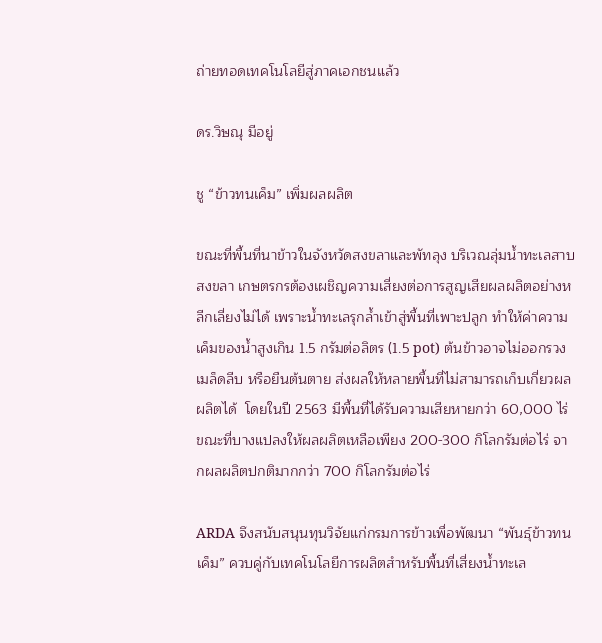ถ่ายทอดเทคโนโลยีสู่ภาคเอกชนแล้ว

ดร.วิษณุ มีอยู่

ชู “ข้าวทนเค็ม” เพิ่มผลผลิต

ขณะที่พื้นที่นาข้าวในจังหวัดสงขลาและพัทลุง บริเวณลุ่มน้ำทะเลสาบสงขลา เกษตรกรต้องเผชิญความเสี่ยงต่อการสูญเสียผลผลิตอย่างหลีกเลี่ยงไม่ได้ เพราะน้ำทะเลรุกล้ำเข้าสู่พื้นที่เพาะปลูก ทำให้ค่าความเค็มของน้ำสูงเกิน 1.5 กรัมต่อลิตร (1.5 pot) ต้นข้าวอาจไม่ออกรวง เมล็ดลีบ หรือยืนต้นตาย ส่งผลให้หลายพื้นที่ไม่สามารถเก็บเกี่ยวผลผลิตได้  โดยในปี 2563 มีพื้นที่ได้รับความเสียหายกว่า 60,000 ไร่ ขณะที่บางแปลงให้ผลผลิตเหลือเพียง 200-300 กิโลกรัมต่อไร่ จากผลผลิตปกติมากกว่า 700 กิโลกรัมต่อไร่

ARDA จึงสนับสนุนทุนวิจัยแก่กรมการข้าวเพื่อพัฒนา “พันธุ์ข้าวทนเค็ม” ควบคู่กับเทคโนโลยีการผลิตสำหรับพื้นที่เสี่ยงน้ำทะเล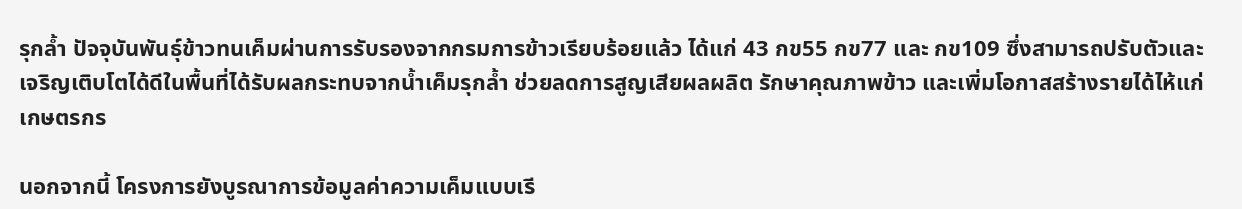รุกล้ำ ปัจจุบันพันธุ์ข้าวทนเค็มผ่านการรับรองจากกรมการข้าวเรียบร้อยแล้ว ได้แก่ 43 กข55 กข77 และ กข109 ซึ่งสามารถปรับตัวและเจริญเติบโตได้ดีในพื้นที่ได้รับผลกระทบจากน้ำเค็มรุกล้ำ ช่วยลดการสูญเสียผลผลิต รักษาคุณภาพข้าว และเพิ่มโอกาสสร้างรายได้ไห้แก่เกษตรกร

นอกจากนี้ โครงการยังบูรณาการข้อมูลค่าความเค็มแบบเรี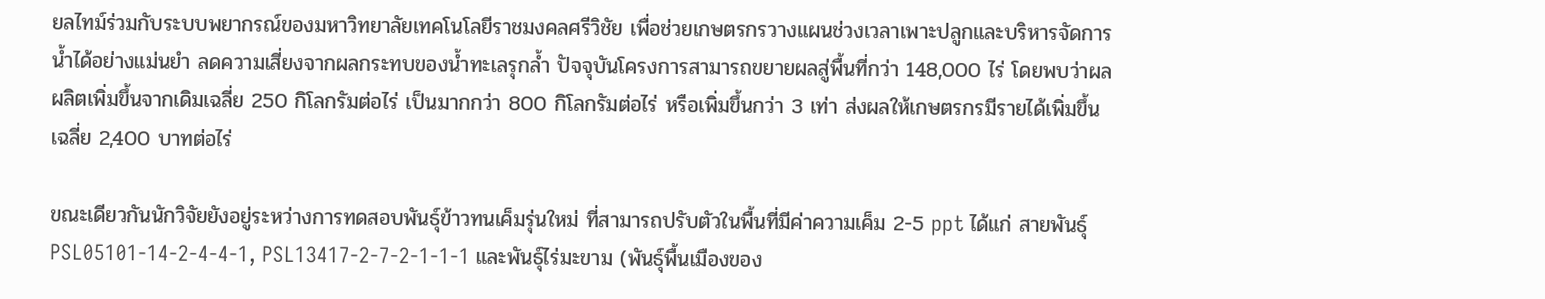ยลไทม์ร่วมกับระบบพยากรณ์ของมหาวิทยาลัยเทคโนโลยีราชมงคลศรีวิชัย เพื่อช่วยเกษตรกรวางแผนช่วงเวลาเพาะปลูกและบริหารจัดการน้ำได้อย่างแม่นยำ ลดความเสี่ยงจากผลกระทบของน้ำทะเลรุกล้ำ ปัจจุบันโครงการสามารถขยายผลสู่พื้นที่กว่า 148,000 ไร่ โดยพบว่าผลผลิตเพิ่มขึ้นจากเดิมเฉลี่ย 250 กิโลกรัมต่อไร่ เป็นมากกว่า 800 กิโลกรัมต่อไร่ หรือเพิ่มขึ้นกว่า 3 เท่า ส่งผลให้เกษตรกรมีรายได้เพิ่มขึ้นเฉลี่ย 2,400 บาทต่อไร่

ขณะเดียวกันนักวิจัยยังอยู่ระหว่างการทดสอบพันธุ์ข้าวทนเค็มรุ่นใหม่ ที่สามารถปรับตัวในพื้นที่มีค่าความเค็ม 2-5 ppt ได้แก่ สายพันธุ์  PSL05101-14-2-4-4-1, PSL13417-2-7-2-1-1-1 และพันธุ์ไร่มะขาม (พันธุ์พื้นเมืองของ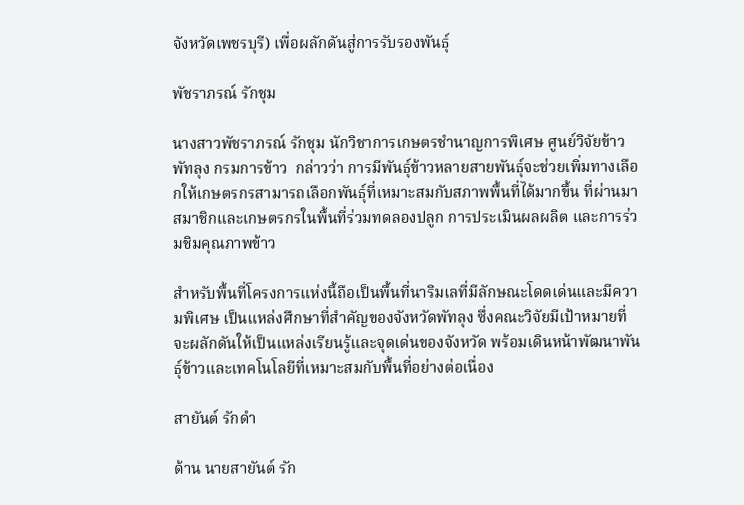จังหวัดเพชรบุรี) เพื่อผลักดันสู่การรับรองพันธุ์

พัชราภรณ์ รักชุม

นางสาวพัชราภรณ์ รักชุม นักวิชาการเกษตรชำนาญการพิเศษ ศูนย์วิจัยข้าวพัทลุง กรมการข้าว  กล่าวว่า การมีพันธุ์ข้าวหลายสายพันธุ์จะช่วยเพิ่มทางเลือกให้เกษตรกรสามารถเลือกพันธุ์ที่เหมาะสมกับสภาพพื้นที่ได้มากขึ้น ที่ผ่านมาสมาชิกและเกษตรกรในพื้นที่ร่วมทดลองปลูก การประเมินผลผลิต และการร่วมชิมคุณภาพข้าว

สำหรับพื้นที่โครงการแห่งนี้ถือเป็นพื้นที่นาริมเลที่มีลักษณะโดดเด่นและมีความพิเศษ เป็นแหล่งศึกษาที่สำคัญของจังหวัดพัทลุง ซึ่งคณะวิจัยมีเป้าหมายที่จะผลักดันให้เป็นแหล่งเรียนรู้และจุดเด่นของจังหวัด พร้อมเดินหน้าพัฒนาพันธุ์ข้าวและเทคโนโลยีที่เหมาะสมกับพื้นที่อย่างต่อเนื่อง

สายันต์ รักดํา

ด้าน นายสายันต์ รัก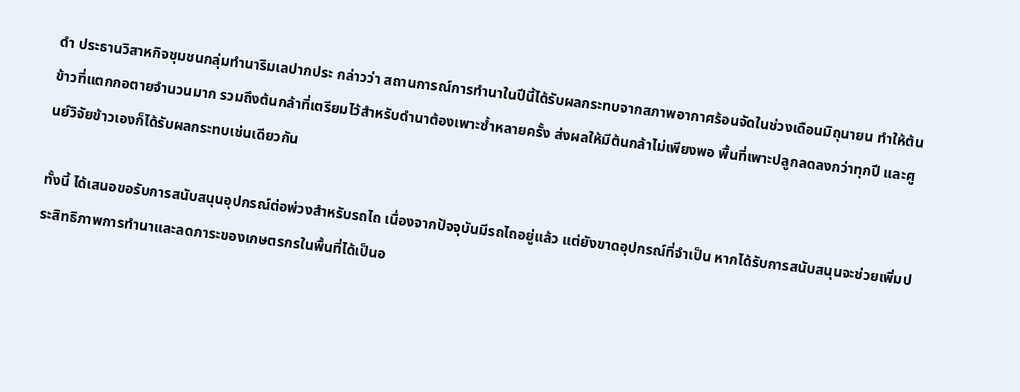ดํา ประธานวิสาหกิจชุมชนกลุ่มทำนาริมเลปากประ กล่าวว่า สถานการณ์การทำนาในปีนี้ได้รับผลกระทบจากสภาพอากาศร้อนจัดในช่วงเดือนมิถุนายน ทำให้ต้นข้าวที่แตกกอตายจำนวนมาก รวมถึงต้นกล้าที่เตรียมไว้สำหรับดำนาต้องเพาะซ้ำหลายครั้ง ส่งผลให้มีต้นกล้าไม่เพียงพอ พื้นที่เพาะปลูกลดลงกว่าทุกปี และศูนย์วิจัยข้าวเองก็ได้รับผลกระทบเช่นเดียวกัน

ทั้งนี้ ได้เสนอขอรับการสนับสนุนอุปกรณ์ต่อพ่วงสำหรับรถไถ เนื่องจากปัจจุบันมีรถไถอยู่แล้ว แต่ยังขาดอุปกรณ์ที่จำเป็น หากได้รับการสนับสนุนจะช่วยเพิ่มประสิทธิภาพการทำนาและลดภาระของเกษตรกรในพื้นที่ได้เป็นอ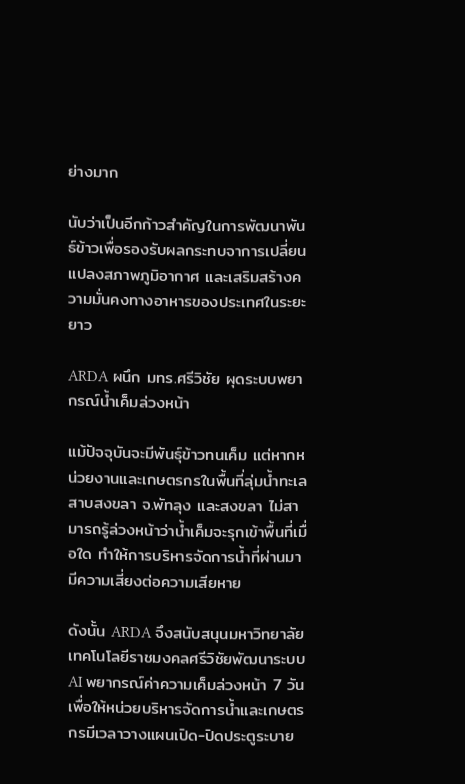ย่างมาก

นับว่าเป็นอีกก้าวสำคัญในการพัฒนาพันธ์ข้าวเพื่อรองรับผลกระทบจาการเปลี่ยนแปลงสภาพภูมิอากาศ และเสริมสร้างความมั่นคงทางอาหารของประเทศในระยะยาว

ARDA ผนึก มทร.ศรีวิชัย ผุดระบบพยากรณ์น้ำเค็มล่วงหน้า

แม้ปัจจุบันจะมีพันธุ์ข้าวทนเค็ม แต่หากหน่วยงานและเกษตรกรในพื้นที่ลุ่มนํ้าทะเลสาบสงขลา จ.พัทลุง และสงขลา ไม่สามารถรู้ล่วงหน้าว่านํ้าเค็มจะรุกเข้าพื้นที่เมื่อใด ทำให้การบริหารจัดการนํ้าที่ผ่านมามีความเสี่ยงต่อความเสียหาย

ดังนั้น ARDA จึงสนับสนุนมหาวิทยาลัยเทคโนโลยีราชมงคลศรีวิชัยพัฒนาระบบ AI พยากรณ์ค่าความเค็มล่วงหน้า 7 วัน เพื่อให้หน่วยบริหารจัดการน้ำและเกษตรกรมีเวลาวางแผนเปิด-ปิดประตูระบาย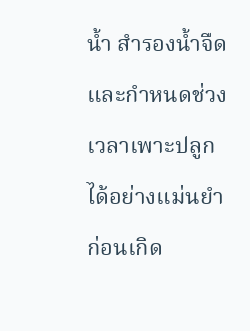น้ำ สำรองน้ำจืด และกำหนดช่วงเวลาเพาะปลูกได้อย่างแม่นยำก่อนเกิด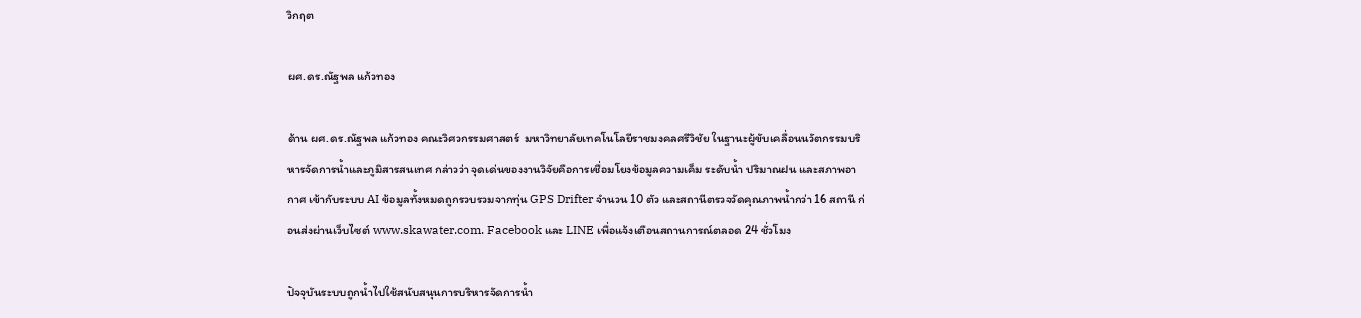วิกฤต

ผศ.ดร.ณัฐพล แก้วทอง

ด้าน ผศ.ดร.ณัฐพล แก้วทอง คณะวิศวกรรมศาสตร์  มหาวิทยาลัยเทคโนโลยีราชมงคลศรีวิชัย ในฐานะผู้ขับเคลื่อนนวัตกรรมบริหารจัดการน้ำและภูมิสารสนเทศ กล่าวว่า จุดเด่นของงานวิจัยคือการเชื่อมโยงข้อมูลความเค็ม ระดับน้ำ ปริมาณฝน และสภาพอากาศ เข้ากับระบบ AI ข้อมูลทั้งหมดถูกรวบรวมจากทุ่น GPS Drifter จำนวน 10 ตัว และสถานีตรวจวัดคุณภาพน้ำกว่า 16 สถานี ก่อนส่งผ่านเว็บไซต์ www.skawater.com. Facebook และ LINE เพื่อแจ้งเตือนสถานการณ์ตลอด 24 ชั่วโมง

ปัจจุบันระบบถูกน้ำไปใช้สนับสนุนการบริหารจัดการน้ำ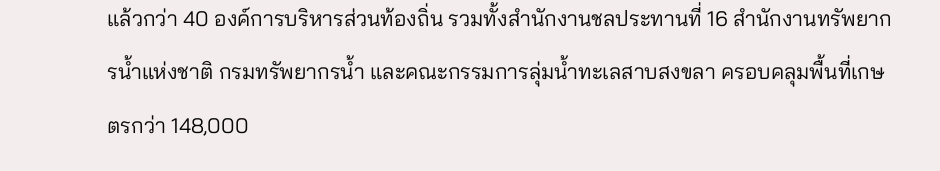แล้วกว่า 40 องค์การบริหารส่วนท้องถิ่น รวมทั้งสำนักงานชลประทานที่ 16 สำนักงานทรัพยากรน้ำแห่งชาติ กรมทรัพยากรน้ำ และคณะกรรมการลุ่มน้ำทะเลสาบสงขลา ครอบคลุมพื้นที่เกษตรกว่า 148,000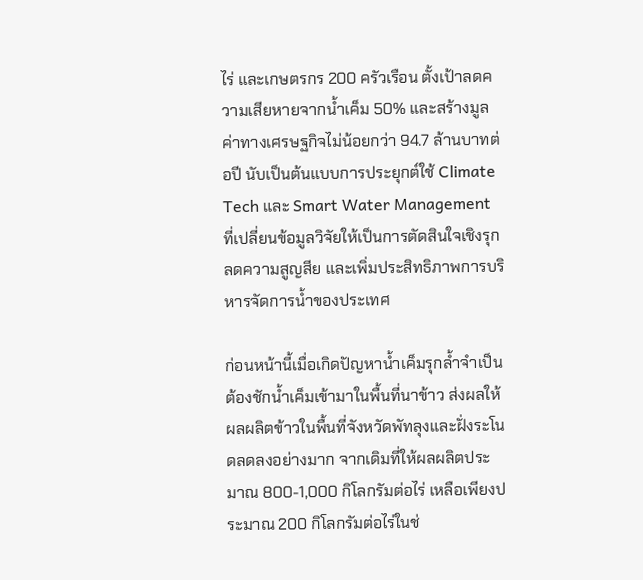ไร่ และเกษตรกร 200 ครัวเรือน ตั้งเป้าลดความเสียหายจากน้ำเค็ม 50% และสร้างมูลค่าทางเศรษฐกิจไม่น้อยกว่า 94.7 ล้านบาทต่อปี นับเป็นต้นแบบการประยุกต์ใช้ Climate Tech และ Smart Water Management ที่เปลี่ยนข้อมูลวิจัยให้เป็นการตัดสินใจเชิงรุก ลดความสูญสีย และเพิ่มประสิทธิภาพการบริหารจัดการน้ำของประเทศ

ก่อนหน้านี้เมื่อเกิดปัญหาน้ำเค็มรุกล้ำจำเป็นต้องชักน้ำเค็มเข้ามาในพื้นที่นาข้าว ส่งผลให้ผลผลิตข้าวในพื้นที่จังหวัดพัทลุงและฝั่งระโนดลดลงอย่างมาก จากเดิมที่ให้ผลผลิตประมาณ 800-1,000 กิโลกรัมต่อไร่ เหลือเพียงประมาณ 200 กิโลกรัมต่อไร่ในช่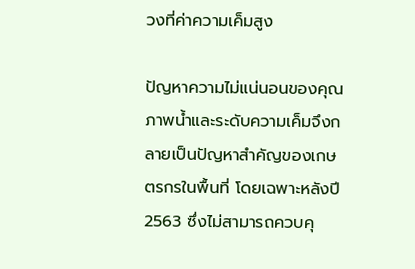วงที่ค่าความเค็มสูง

ปัญหาความไม่แน่นอนของคุณภาพน้ำและระดับความเค็มจึงกลายเป็นปัญหาสำคัญของเกษตรกรในพื้นที่ โดยเฉพาะหลังปี 2563 ซึ่งไม่สามารถควบคุ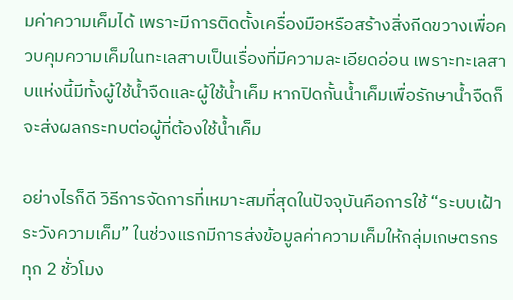มค่าความเค็มได้ เพราะมีการติดตั้งเครื่องมือหรือสร้างสิ่งกีดขวางเพื่อควบคุมความเค็มในทะเลสาบเป็นเรื่องที่มีความละเอียดอ่อน เพราะทะเลสาบแห่งนี้มีทั้งผู้ใช้น้ำจืดและผู้ใช้น้ำเค็ม หากปิดกั้นน้ำเค็มเพื่อรักษาน้ำจืดก็จะส่งผลกระทบต่อผู้ที่ต้องใช้น้ำเค็ม

อย่างไรก็ดี วิธีการจัดการที่เหมาะสมที่สุดในปัจจุบันคือการใช้ “ระบบเฝ้าระวังความเค็ม” ในช่วงแรกมีการส่งข้อมูลค่าความเค็มให้กลุ่มเกษตรกรทุก 2 ชั่วโมง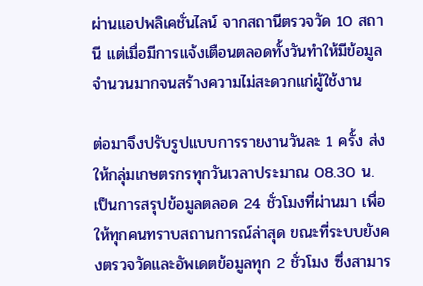ผ่านแอปพลิเคชั่นไลน์ จากสถานีตรวจวัด 10 สถานี แต่เมื่อมีการแจ้งเตือนตลอดทั้งวันทำให้มีข้อมูลจำนวนมากจนสร้างความไม่สะดวกแก่ผู้ใช้งาน

ต่อมาจึงปรับรูปแบบการรายงานวันละ 1 ครั้ง ส่งให้กลุ่มเกษตรกรทุกวันเวลาประมาณ 08.30 น. เป็นการสรุปข้อมูลตลอด 24 ชั่วโมงที่ผ่านมา เพื่อให้ทุกคนทราบสถานการณ์ล่าสุด ขณะที่ระบบยังคงตรวจวัดและอัพเดตข้อมูลทุก 2 ชั่วโมง ซึ่งสามาร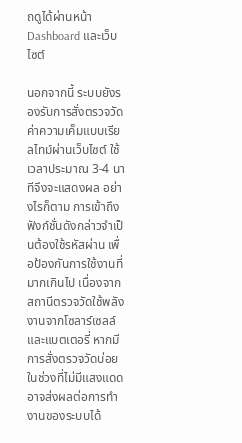ถดูได้ผ่านหน้า Dashboard และเว็บไซต์

นอกจากนี้ ระบบยังรองรับการสั่งตรวจวัดค่าความเค็มแบบเรียลไทม์ผ่านเว็บไซต์ ใช้เวลาประมาณ 3-4 นาทีจึงจะแสดงผล อย่างไรก็ตาม การเข้าถึงฟังก์ชั่นดังกล่าวจำเป็นต้องใช้รหัสผ่าน เพื่อป้องกันการใช้งานที่มากเกินไป เนื่องจากสถานีตรวจวัดใช้พลังงานจากโซลาร์เซลล์และแบตเตอรี่ หากมีการสั่งตรวจวัดบ่อยในช่วงที่ไม่มีแสงแดดอาจส่งผลต่อการทำงานของระบบได้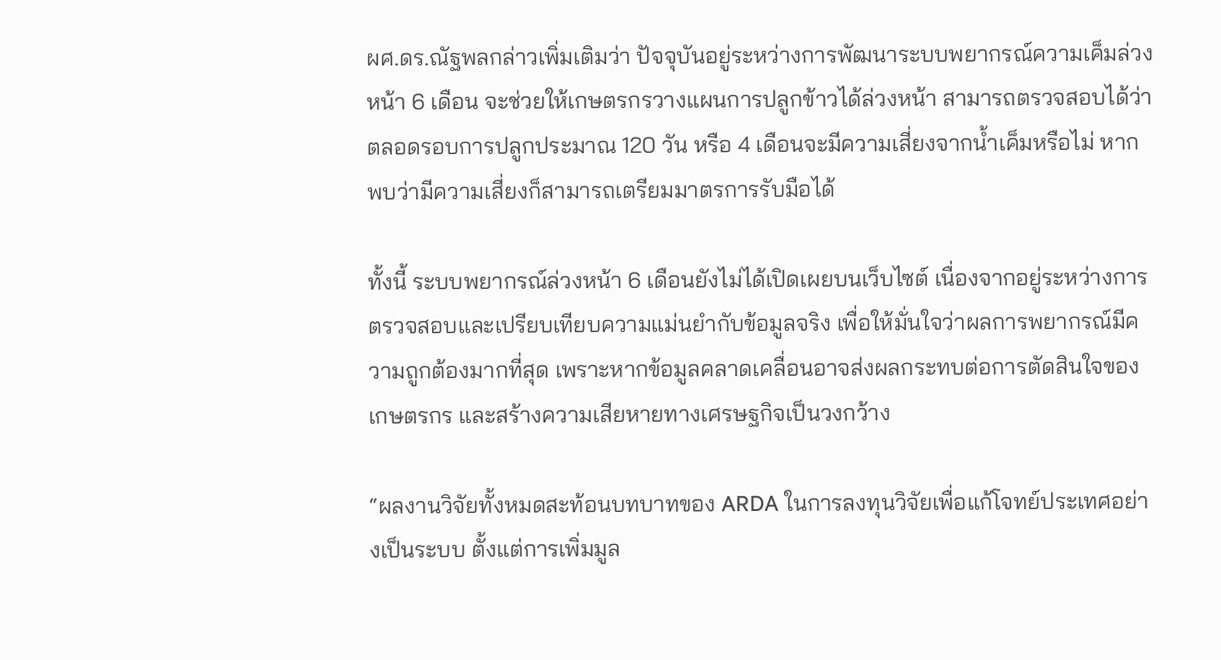ผศ.ดร.ณัฐพลกล่าวเพิ่มเติมว่า ปัจจุบันอยู่ระหว่างการพัฒนาระบบพยากรณ์ความเค็มล่วงหน้า 6 เดือน จะช่วยให้เกษตรกรวางแผนการปลูกข้าวได้ล่วงหน้า สามารถตรวจสอบได้ว่าตลอดรอบการปลูกประมาณ 120 วัน หรือ 4 เดือนจะมีความเสี่ยงจากน้ำเค็มหรือไม่ หากพบว่ามีความเสี่ยงก็สามารถเตรียมมาตรการรับมือได้

ทั้งนี้ ระบบพยากรณ์ล่วงหน้า 6 เดือนยังไม่ได้เปิดเผยบนเว็บไซต์ เนื่องจากอยู่ระหว่างการตรวจสอบและเปรียบเทียบความแม่นยำกับข้อมูลจริง เพื่อให้มั่นใจว่าผลการพยากรณ์มีความถูกต้องมากที่สุด เพราะหากข้อมูลคลาดเคลื่อนอาจส่งผลกระทบต่อการตัดสินใจของเกษตรกร และสร้างความเสียหายทางเศรษฐกิจเป็นวงกว้าง

“ผลงานวิจัยทั้งหมดสะท้อนบทบาทของ ARDA ในการลงทุนวิจัยเพื่อแก้โจทย์ประเทศอย่างเป็นระบบ ตั้งแต่การเพิ่มมูล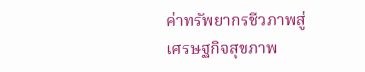ค่าทรัพยากรชีวภาพสู่เศรษฐกิจสุขภาพ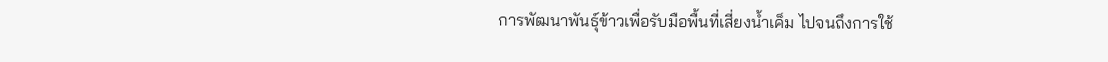การพัฒนาพันธุ์ข้าวเพื่อรับมือพื้นที่เสี่ยงน้ำเค็ม ไปจนถึงการใช้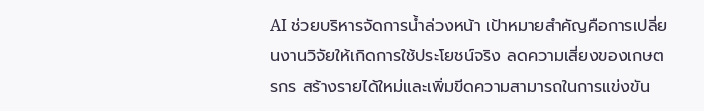AI ช่วยบริหารจัดการน้ำล่วงหน้า เป้าหมายสำคัญคือการเปลี่ยนงานวิจัยให้เกิดการใช้ประโยชน์จริง ลดความเสี่ยงของเกษตรกร สร้างรายได้ใหม่และเพิ่มขีดความสามารถในการแข่งขัน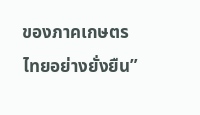ของภาคเกษตรไทยอย่างยั่งยืน”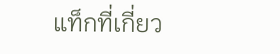แท็กที่เกี่ยว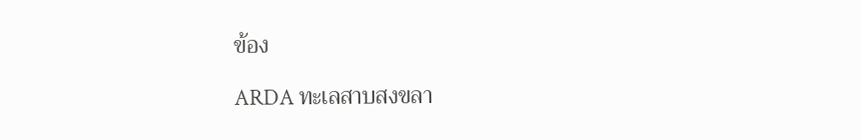ข้อง

ARDA ทะเลสาบสงขลา